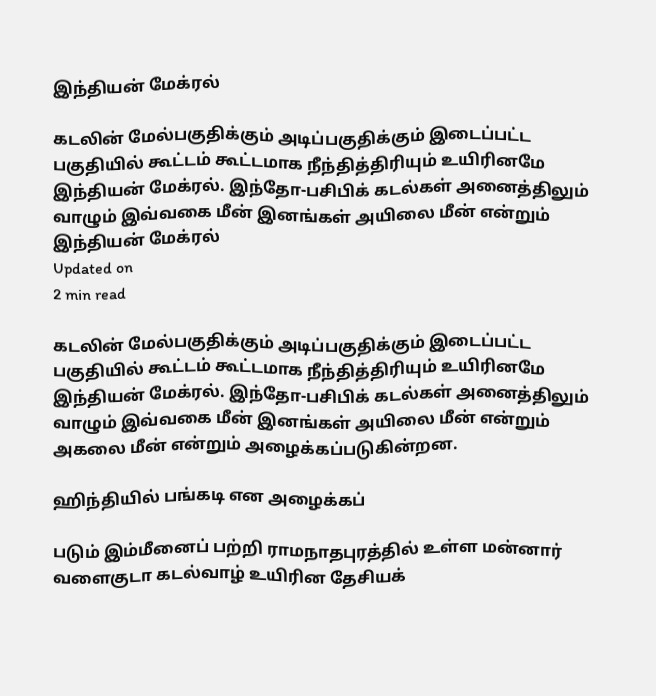இந்தியன் மேக்ரல்

கடலின் மேல்பகுதிக்கும் அடிப்பகுதிக்கும் இடைப்பட்ட பகுதியில் கூட்டம் கூட்டமாக நீந்தித்திரியும் உயிரினமே இந்தியன் மேக்ரல். இந்தோ-பசிபிக் கடல்கள் அனைத்திலும் வாழும் இவ்வகை மீன் இனங்கள் அயிலை மீன் என்றும்
இந்தியன் மேக்ரல்
Updated on
2 min read

கடலின் மேல்பகுதிக்கும் அடிப்பகுதிக்கும் இடைப்பட்ட பகுதியில் கூட்டம் கூட்டமாக நீந்தித்திரியும் உயிரினமே இந்தியன் மேக்ரல். இந்தோ-பசிபிக் கடல்கள் அனைத்திலும் வாழும் இவ்வகை மீன் இனங்கள் அயிலை மீன் என்றும் அகலை மீன் என்றும் அழைக்கப்படுகின்றன.

ஹிந்தியில் பங்கடி என அழைக்கப்

படும் இம்மீனைப் பற்றி ராமநாதபுரத்தில் உள்ள மன்னார் வளைகுடா கடல்வாழ் உயிரின தேசியக்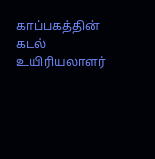காப்பகத்தின் கடல் உயிரியலாளர்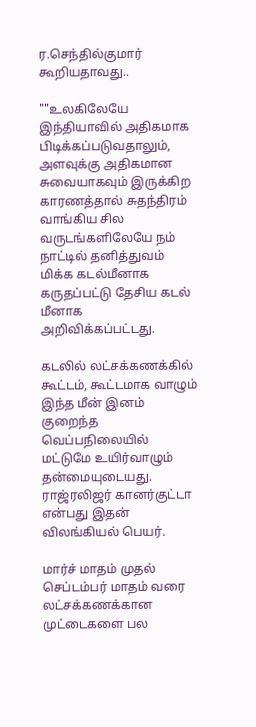ர.செந்தில்குமார் கூறியதாவது..

""உலகிலேயே இந்தியாவில் அதிகமாக பிடிக்கப்படுவதாலும், அளவுக்கு அதிகமான சுவையாகவும் இருக்கிற காரணத்தால் சுதந்திரம் வாங்கிய சில வருடங்களிலேயே நம் நாட்டில் தனித்துவம் மிக்க கடல்மீனாக கருதப்பட்டு தேசிய கடல் மீனாக அறிவிக்கப்பட்டது.

கடலில் லட்சக்கணக்கில் கூட்டம், கூட்டமாக வாழும் இந்த மீன் இனம் குறைந்த வெப்பநிலையில் மட்டுமே உயிர்வாழும் தன்மையுடையது. ராஜ்ரலிஜர் கானர்குட்டா என்பது இதன் விலங்கியல் பெயர்.

மார்ச் மாதம் முதல் செப்டம்பர் மாதம் வரை லட்சக்கணக்கான முட்டைகளை பல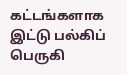கட்டங்களாக இட்டு பல்கிப் பெருகி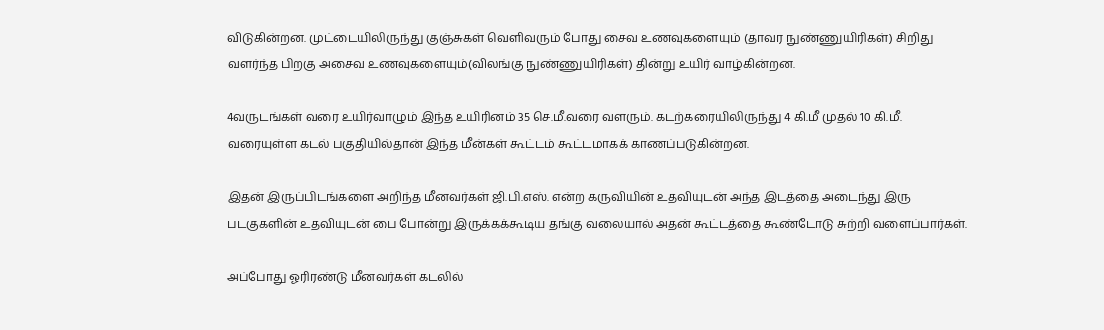விடுகின்றன. முட்டையிலிருந்து குஞ்சுகள் வெளிவரும் போது சைவ உணவுகளையும் (தாவர நுண்ணுயிரிகள்) சிறிது வளர்ந்த பிறகு அசைவ உணவுகளையும்(விலங்கு நுண்ணுயிரிகள்) தின்று உயிர் வாழ்கின்றன.

4வருடங்கள் வரை உயிர்வாழும் இந்த உயிரினம் 35 செ.மீ.வரை வளரும். கடற்கரையிலிருந்து 4 கி.மீ முதல் 10 கி.மீ. வரையுள்ள கடல் பகுதியில்தான் இந்த மீன்கள் கூட்டம் கூட்டமாகக் காணப்படுகின்றன.

இதன் இருப்பிடங்களை அறிந்த மீனவர்கள் ஜி.பி.எஸ். என்ற கருவியின் உதவியுடன் அந்த இடத்தை அடைந்து இரு படகுகளின் உதவியுடன் பை போன்று இருக்கக்கூடிய தங்கு வலையால் அதன் கூட்டத்தை கூண்டோடு சுற்றி வளைப்பார்கள்.

அப்போது ஓரிரண்டு மீனவர்கள் கடலில்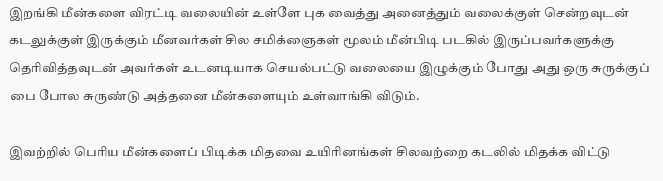இறங்கி மீன்களை விரட்டி வலையின் உள்ளே புக வைத்து அனைத்தும் வலைக்குள் சென்றவுடன் கடலுக்குள் இருக்கும் மீனவர்கள் சில சமிக்ஞைகள் மூலம் மீன்பிடி படகில் இருப்பவர்களுக்கு தெரிவித்தவுடன் அவர்கள் உடனடியாக செயல்பட்டு வலையை இழுக்கும் போது அது ஒரு சுருக்குப் பை போல சுருண்டு அத்தனை மீன்களையும் உள்வாங்கி விடும்.

இவற்றில் பெரிய மீன்களைப் பிடிக்க மிதவை உயிரினங்கள் சிலவற்றை கடலில் மிதக்க விட்டு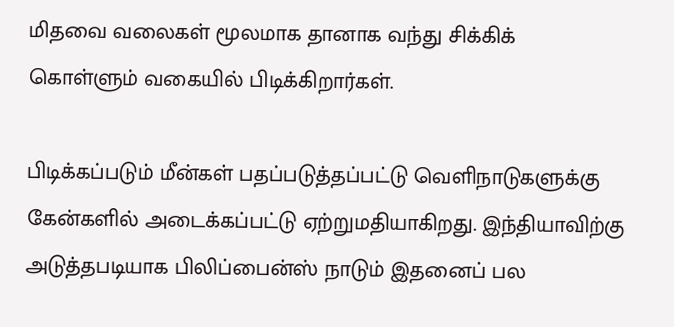மிதவை வலைகள் மூலமாக தானாக வந்து சிக்கிக் கொள்ளும் வகையில் பிடிக்கிறார்கள்.

பிடிக்கப்படும் மீன்கள் பதப்படுத்தப்பட்டு வெளிநாடுகளுக்கு கேன்களில் அடைக்கப்பட்டு ஏற்றுமதியாகிறது. இந்தியாவிற்கு அடுத்தபடியாக பிலிப்பைன்ஸ் நாடும் இதனைப் பல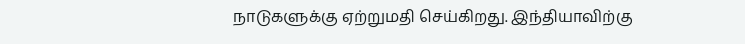நாடுகளுக்கு ஏற்றுமதி செய்கிறது. இந்தியாவிற்கு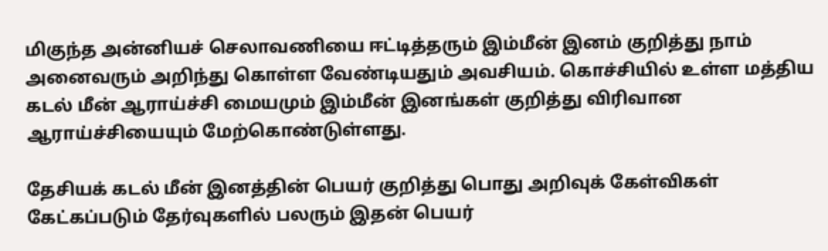மிகுந்த அன்னியச் செலாவணியை ஈட்டித்தரும் இம்மீன் இனம் குறித்து நாம் அனைவரும் அறிந்து கொள்ள வேண்டியதும் அவசியம். கொச்சியில் உள்ள மத்திய கடல் மீன் ஆராய்ச்சி மையமும் இம்மீன் இனங்கள் குறித்து விரிவான ஆராய்ச்சியையும் மேற்கொண்டுள்ளது.

தேசியக் கடல் மீன் இனத்தின் பெயர் குறித்து பொது அறிவுக் கேள்விகள் கேட்கப்படும் தேர்வுகளில் பலரும் இதன் பெயர்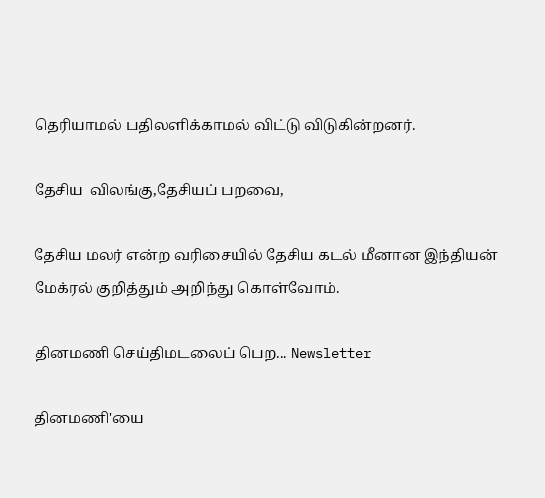தெரியாமல் பதிலளிக்காமல் விட்டு விடுகின்றனர்.

தேசிய  விலங்கு,தேசியப் பறவை,

தேசிய மலர் என்ற வரிசையில் தேசிய கடல் மீனான இந்தியன் மேக்ரல் குறித்தும் அறிந்து கொள்வோம்.

தினமணி செய்திமடலைப் பெற... Newsletter

தினமணி'யை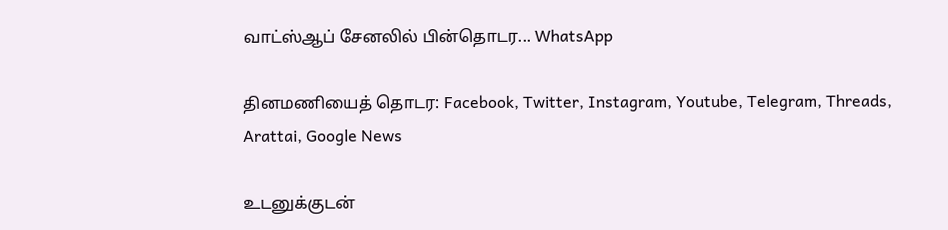வாட்ஸ்ஆப் சேனலில் பின்தொடர... WhatsApp

தினமணியைத் தொடர: Facebook, Twitter, Instagram, Youtube, Telegram, Threads, Arattai, Google News

உடனுக்குடன்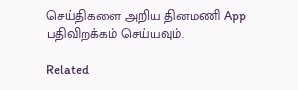செய்திகளை அறிய தினமணி App பதிவிறக்கம் செய்யவும்.

Related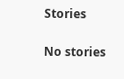Stories

No stories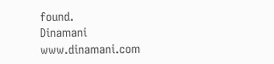found.
Dinamani
www.dinamani.com